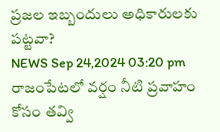ప్రజల ఇబ్బందులు అధికారులకు పట్టవా?
NEWS Sep 24,2024 03:20 pm
రాజంపేటలో వర్షం నీటి ప్రవాహం కోసం తవ్వి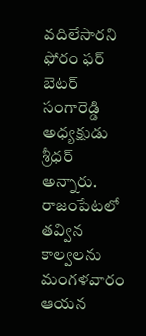వదిలేసారని ఫోరం ఫర్ బెటర్ సంగారెడ్డి అధ్యక్షుడు శ్రీధర్ అన్నారు. రాజంపేటలో తవ్విన కాల్వలను మంగళవారం ఆయన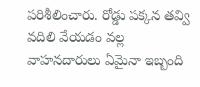పరిశీలించారు. రోడ్డు పక్కన తవ్వి వదిలి వేయడం వల్ల వాహనదారులు ఏమైనా ఇబ్బంది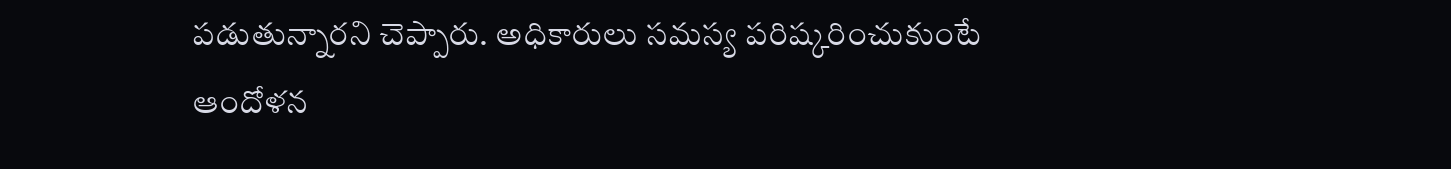పడుతున్నారని చెప్పారు. అధికారులు సమస్య పరిష్కరించుకుంటే ఆందోళన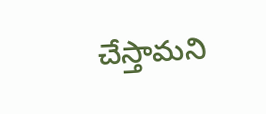చేస్తామని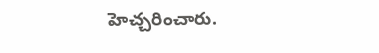హెచ్చరించారు.